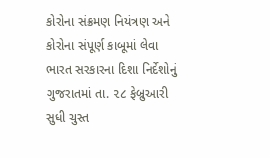કોરોના સંક્રમણ નિયંત્રણ અને કોરોના સંપૂર્ણ કાબૂમાં લેવા ભારત સરકારના દિશા નિર્દેશોનું ગુજરાતમાં તા. ૨૮ ફેબ્રુઆરી સુધી ચુસ્ત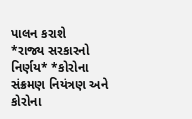પાલન કરાશે
*રાજ્ય સરકારનો નિર્ણય* *કોરોના સંક્રમણ નિયંત્રણ અને કોરોના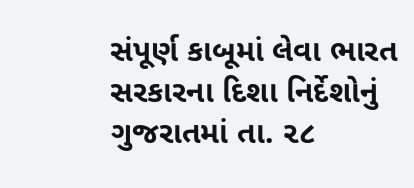સંપૂર્ણ કાબૂમાં લેવા ભારત સરકારના દિશા નિર્દેશોનું ગુજરાતમાં તા. ૨૮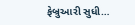ફેબ્રુઆરી સુધી…